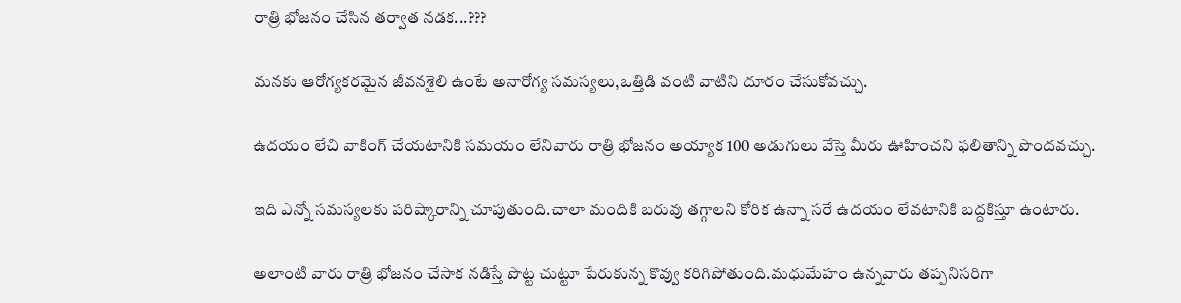రాత్రి భోజనం చేసిన తర్వాత నడక...???

మనకు ఆరోగ్యకరమైన జీవనశైలి ఉంటే అనారోగ్య సమస్యలు,ఒత్తిడి వంటి వాటిని దూరం చేసుకోవచ్చు.

ఉదయం లేచి వాకింగ్ చేయటానికి సమయం లేనివారు రాత్రి భోజనం అయ్యాక 100 అడుగులు వేస్తె మీరు ఊహించని ఫలితాన్ని పొందవచ్చు.

ఇది ఎన్నో సమస్యలకు పరిష్కారాన్ని చూపుతుంది.చాలా మందికి బరువు తగ్గాలని కోరిక ఉన్నా సరే ఉదయం లేవటానికి బద్దకిస్తూ ఉంటారు.

అలాంటి వారు రాత్రి భోజనం చేసాక నడిస్తే పొట్ట చుట్టూ పేరుకున్న కొవ్వు కరిగిపోతుంది.మధుమేహం ఉన్నవారు తప్పనిసరిగా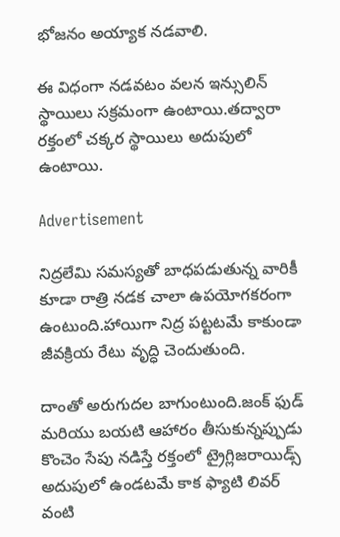భోజనం అయ్యాక నడవాలి.

ఈ విధంగా నడవటం వలన ఇన్సులిన్ స్థాయిలు సక్రమంగా ఉంటాయి.తద్వారా రక్తంలో చక్కర స్థాయిలు అదుపులో ఉంటాయి.

Advertisement

నిద్రలేమి సమస్యతో బాధపడుతున్న వారికీ కూడా రాత్రి నడక చాలా ఉపయోగకరంగా ఉంటుంది.హాయిగా నిద్ర పట్టటమే కాకుండా జీవక్రియ రేటు వృద్ధి చెందుతుంది.

దాంతో అరుగుదల బాగుంటుంది.జంక్ ఫుడ్ మరియు బయటి ఆహారం తీసుకున్నప్పుడు కొంచెం సేపు నడిస్తే రక్తంలో ట్రైగ్లిజరాయిడ్స్ అదుపులో ఉండటమే కాక ఫ్యాటి లివర్ వంటి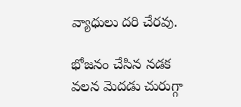వ్యాధులు దరి చేరవు.

భోజనం చేసిన నడక వలన మెదడు చురుగ్గా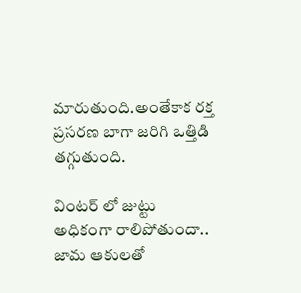మారుతుంది.అంతేకాక రక్త ప్రసరణ బాగా జరిగి ఒత్తిడి తగ్గుతుంది.

వింటర్ లో జుట్టు అధికంగా రాలిపోతుందా.. జామ ఆకులతో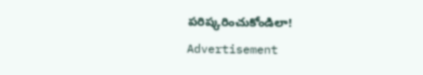పరిష్కరించుకోండిలా!
Advertisement